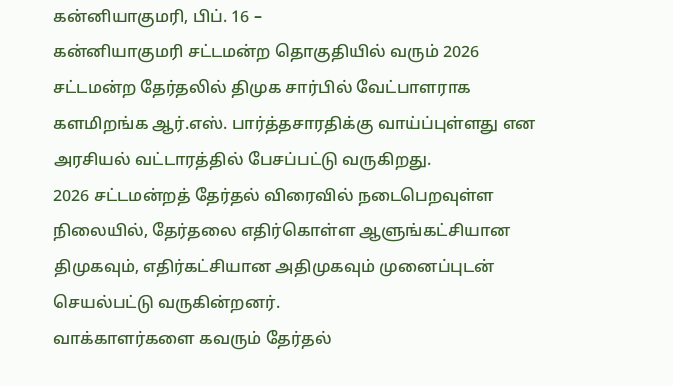கன்னியாகுமரி, பிப். 16 –
கன்னியாகுமரி சட்டமன்ற தொகுதியில் வரும் 2026 சட்டமன்ற தேர்தலில் திமுக சார்பில் வேட்பாளராக களமிறங்க ஆர்.எஸ். பார்த்தசாரதிக்கு வாய்ப்புள்ளது என அரசியல் வட்டாரத்தில் பேசப்பட்டு வருகிறது.
2026 சட்டமன்றத் தேர்தல் விரைவில் நடைபெறவுள்ள நிலையில், தேர்தலை எதிர்கொள்ள ஆளுங்கட்சியான திமுகவும், எதிர்கட்சியான அதிமுகவும் முனைப்புடன் செயல்பட்டு வருகின்றனர்.
வாக்காளர்களை கவரும் தேர்தல்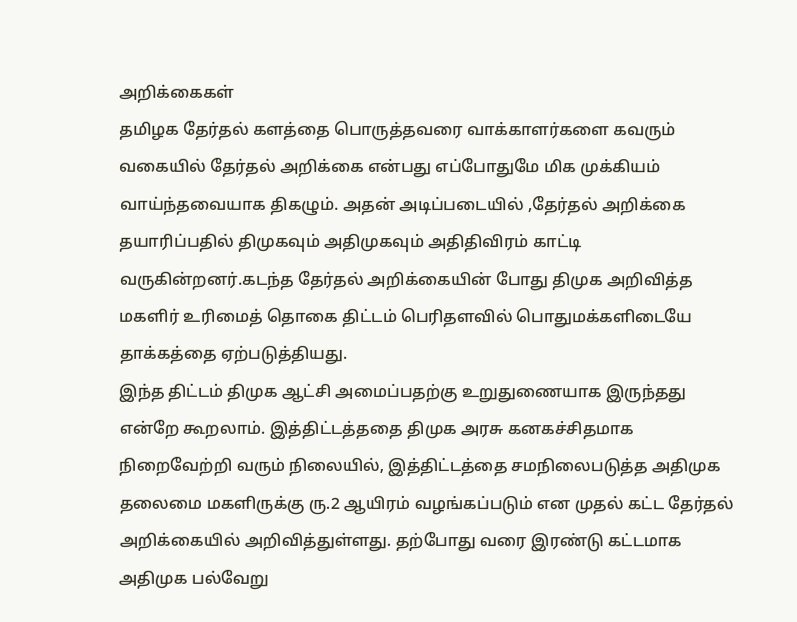அறிக்கைகள்
தமிழக தேர்தல் களத்தை பொருத்தவரை வாக்காளர்களை கவரும் வகையில் தேர்தல் அறிக்கை என்பது எப்போதுமே மிக முக்கியம் வாய்ந்தவையாக திகழும். அதன் அடிப்படையில் ,தேர்தல் அறிக்கை தயாரிப்பதில் திமுகவும் அதிமுகவும் அதிதிவிரம் காட்டி வருகின்றனர்.கடந்த தேர்தல் அறிக்கையின் போது திமுக அறிவித்த மகளிர் உரிமைத் தொகை திட்டம் பெரிதளவில் பொதுமக்களிடையே தாக்கத்தை ஏற்படுத்தியது.
இந்த திட்டம் திமுக ஆட்சி அமைப்பதற்கு உறுதுணையாக இருந்தது என்றே கூறலாம். இத்திட்டத்ததை திமுக அரசு கனகச்சிதமாக நிறைவேற்றி வரும் நிலையில், இத்திட்டத்தை சமநிலைபடுத்த அதிமுக தலைமை மகளிருக்கு ரு.2 ஆயிரம் வழங்கப்படும் என முதல் கட்ட தேர்தல் அறிக்கையில் அறிவித்துள்ளது. தற்போது வரை இரண்டு கட்டமாக அதிமுக பல்வேறு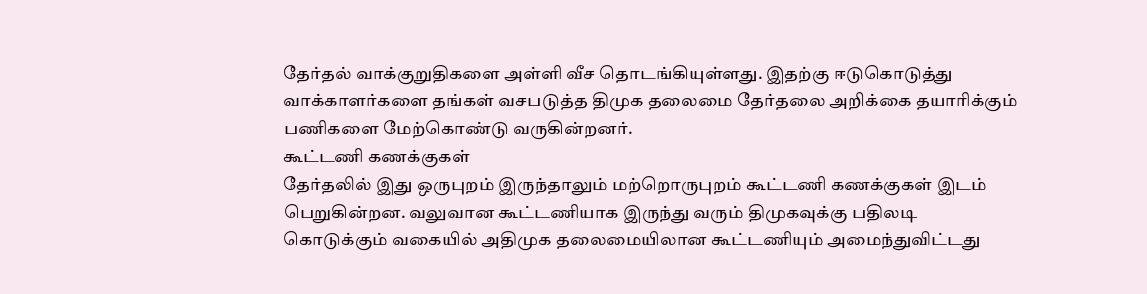தேர்தல் வாக்குறுதிகளை அள்ளி வீச தொடங்கியுள்ளது. இதற்கு ஈடுகொடுத்து வாக்காளர்களை தங்கள் வசபடுத்த திமுக தலைமை தேர்தலை அறிக்கை தயாரிக்கும் பணிகளை மேற்கொண்டு வருகின்றனர்.
கூட்டணி கணக்குகள்
தேர்தலில் இது ஒருபுறம் இருந்தாலும் மற்றொருபுறம் கூட்டணி கணக்குகள் இடம் பெறுகின்றன. வலுவான கூட்டணியாக இருந்து வரும் திமுகவுக்கு பதிலடி கொடுக்கும் வகையில் அதிமுக தலைமையிலான கூட்டணியும் அமைந்துவிட்டது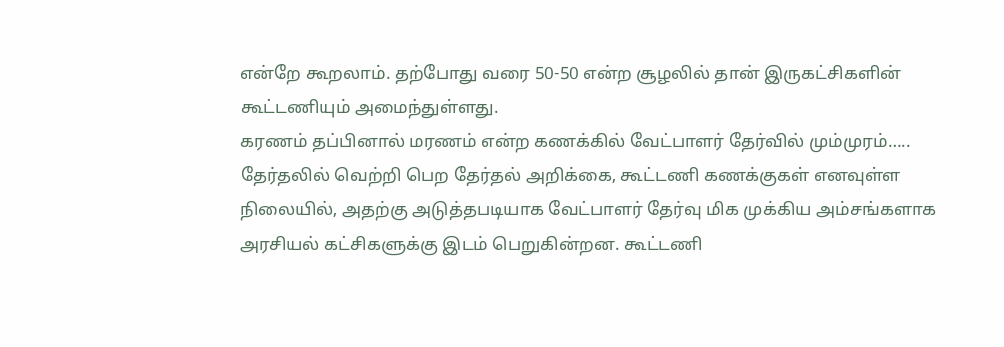என்றே கூறலாம். தற்போது வரை 50-50 என்ற சூழலில் தான் இருகட்சிகளின் கூட்டணியும் அமைந்துள்ளது.
கரணம் தப்பினால் மரணம் என்ற கணக்கில் வேட்பாளர் தேர்வில் மும்முரம்…..
தேர்தலில் வெற்றி பெற தேர்தல் அறிக்கை, கூட்டணி கணக்குகள் எனவுள்ள நிலையில், அதற்கு அடுத்தபடியாக வேட்பாளர் தேர்வு மிக முக்கிய அம்சங்களாக அரசியல் கட்சிகளுக்கு இடம் பெறுகின்றன. கூட்டணி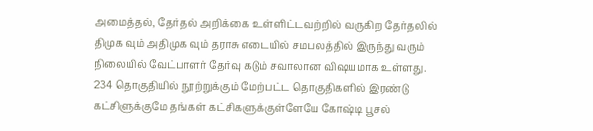அமைத்தல், தேர்தல் அறிக்கை உள்ளிட்டவற்றில் வருகிற தேர்தலில் திமுக வும் அதிமுக வும் தராசு எடையில் சமபலத்தில் இருந்து வரும் நிலையில் வேட்பாளர் தேர்வு கடும் சவாலான விஷயமாக உள்ளது. 234 தொகுதியில் நூற்றுக்கும் மேற்பட்ட தொகுதிகளில் இரண்டு கட்சிளுக்குமே தங்கள் கட்சிகளுக்குள்ளேயே கோஷ்டி பூசல்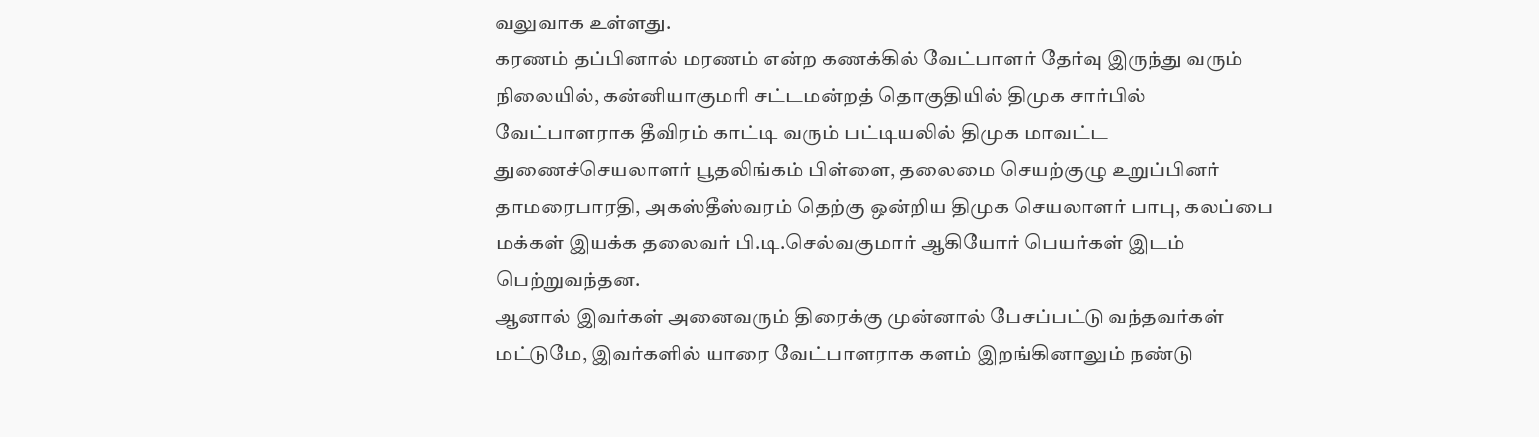வலுவாக உள்ளது.
கரணம் தப்பினால் மரணம் என்ற கணக்கில் வேட்பாளர் தேர்வு இருந்து வரும் நிலையில், கன்னியாகுமரி சட்டமன்றத் தொகுதியில் திமுக சார்பில் வேட்பாளராக தீவிரம் காட்டி வரும் பட்டியலில் திமுக மாவட்ட துணைச்செயலாளர் பூதலிங்கம் பிள்ளை, தலைமை செயற்குழு உறுப்பினர் தாமரைபாரதி, அகஸ்தீஸ்வரம் தெற்கு ஒன்றிய திமுக செயலாளர் பாபு, கலப்பை மக்கள் இயக்க தலைவர் பி.டி.செல்வகுமார் ஆகியோர் பெயர்கள் இடம் பெற்றுவந்தன.
ஆனால் இவர்கள் அனைவரும் திரைக்கு முன்னால் பேசப்பட்டு வந்தவர்கள் மட்டுமே, இவர்களில் யாரை வேட்பாளராக களம் இறங்கினாலும் நண்டு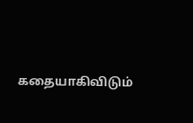கதையாகிவிடும்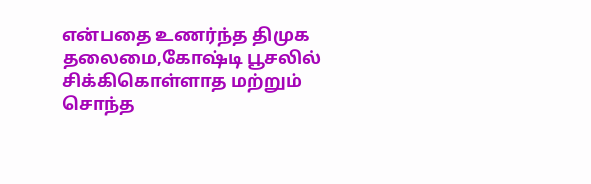என்பதை உணர்ந்த திமுக தலைமை,கோஷ்டி பூசலில் சிக்கிகொள்ளாத மற்றும் சொந்த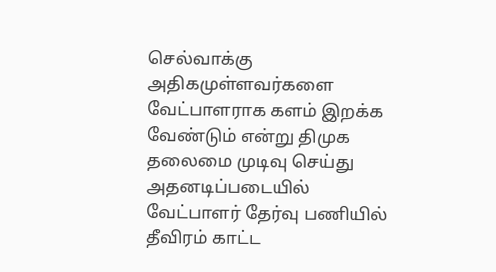செல்வாக்கு அதிகமுள்ளவர்களை வேட்பாளராக களம் இறக்க வேண்டும் என்று திமுக தலைமை முடிவு செய்து அதனடிப்படையில் வேட்பாளர் தேர்வு பணியில் தீவிரம் காட்ட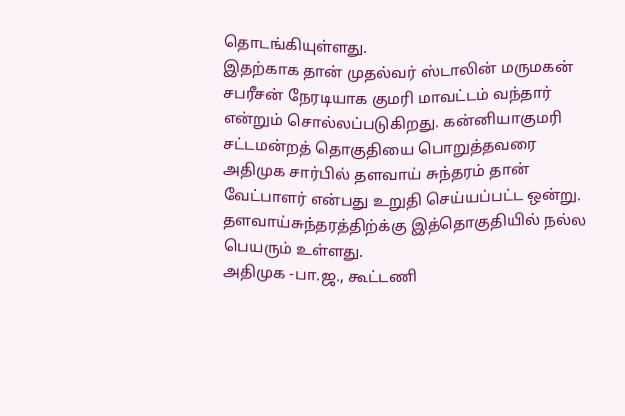தொடங்கியுள்ளது.
இதற்காக தான் முதல்வர் ஸ்டாலின் மருமகன் சபரீசன் நேரடியாக குமரி மாவட்டம் வந்தார் என்றும் சொல்லப்படுகிறது. கன்னியாகுமரி சட்டமன்றத் தொகுதியை பொறுத்தவரை அதிமுக சார்பில் தளவாய் சுந்தரம் தான் வேட்பாளர் என்பது உறுதி செய்யப்பட்ட ஒன்று. தளவாய்சுந்தரத்திற்க்கு இத்தொகுதியில் நல்ல பெயரும் உள்ளது.
அதிமுக -பா.ஜ., கூட்டணி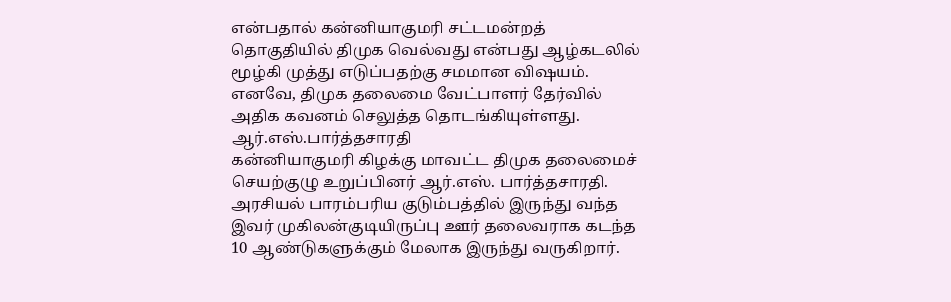என்பதால் கன்னியாகுமரி சட்டமன்றத் தொகுதியில் திமுக வெல்வது என்பது ஆழ்கடலில் மூழ்கி முத்து எடுப்பதற்கு சமமான விஷயம். எனவே, திமுக தலைமை வேட்பாளர் தேர்வில் அதிக கவனம் செலுத்த தொடங்கியுள்ளது.
ஆர்.எஸ்.பார்த்தசாரதி
கன்னியாகுமரி கிழக்கு மாவட்ட திமுக தலைமைச் செயற்குழு உறுப்பினர் ஆர்.எஸ். பார்த்தசாரதி. அரசியல் பாரம்பரிய குடும்பத்தில் இருந்து வந்த இவர் முகிலன்குடியிருப்பு ஊர் தலைவராக கடந்த 10 ஆண்டுகளுக்கும் மேலாக இருந்து வருகிறார்.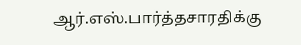ஆர்.எஸ்.பார்த்தசாரதிக்கு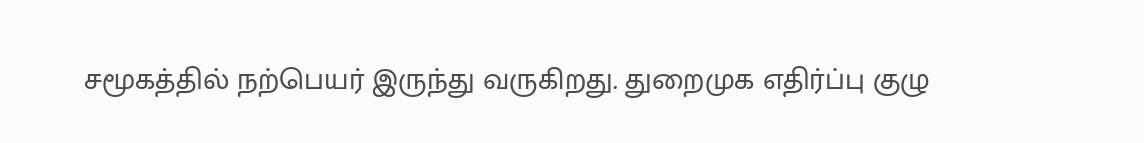சமூகத்தில் நற்பெயர் இருந்து வருகிறது. துறைமுக எதிர்ப்பு குழு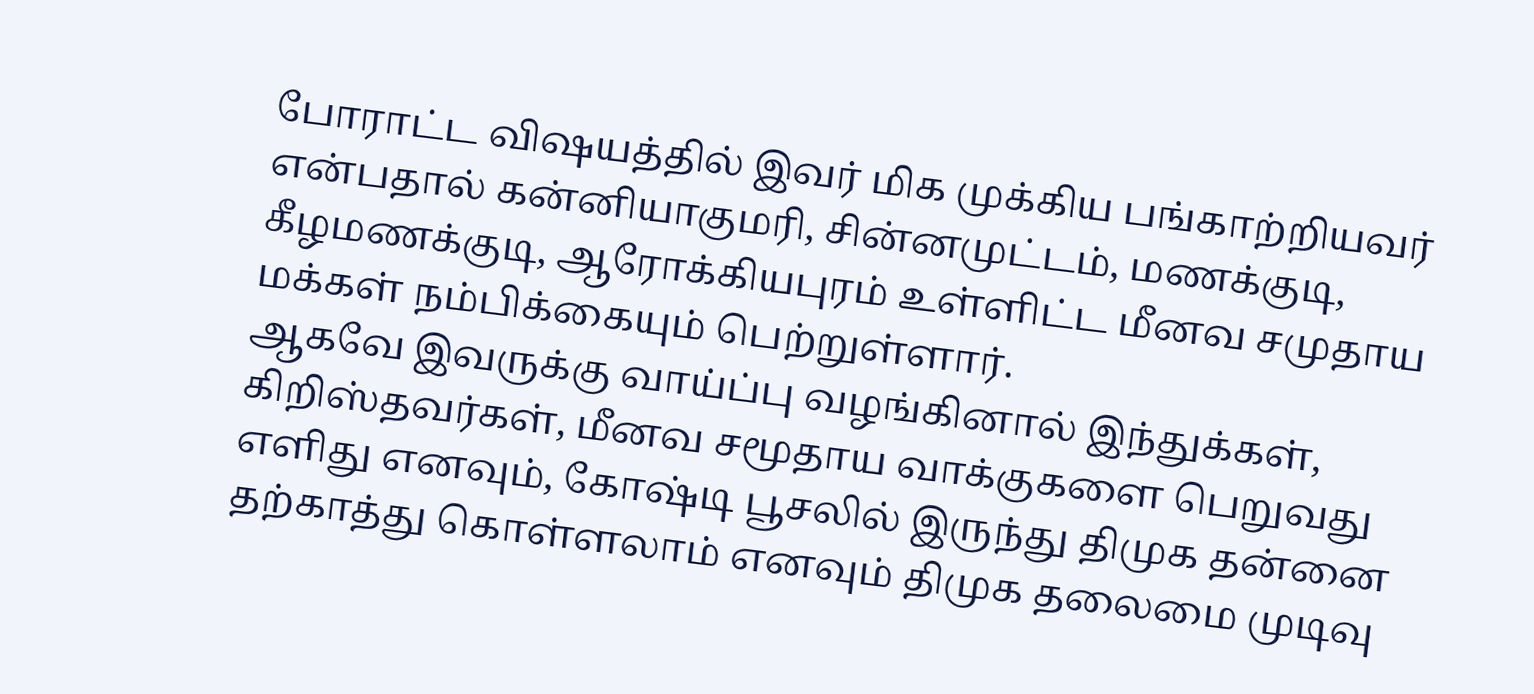போராட்ட விஷயத்தில் இவர் மிக முக்கிய பங்காற்றியவர் என்பதால் கன்னியாகுமரி, சின்னமுட்டம், மணக்குடி, கீழமணக்குடி, ஆரோக்கியபுரம் உள்ளிட்ட மீனவ சமுதாய மக்கள் நம்பிக்கையும் பெற்றுள்ளார்.
ஆகவே இவருக்கு வாய்ப்பு வழங்கினால் இந்துக்கள், கிறிஸ்தவர்கள், மீனவ சமூதாய வாக்குகளை பெறுவது எளிது எனவும், கோஷ்டி பூசலில் இருந்து திமுக தன்னை தற்காத்து கொள்ளலாம் எனவும் திமுக தலைமை முடிவு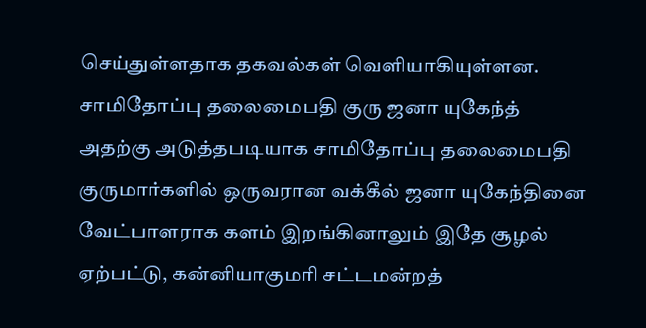செய்துள்ளதாக தகவல்கள் வெளியாகியுள்ளன.
சாமிதோப்பு தலைமைபதி குரு ஜனா யுகேந்த்
அதற்கு அடுத்தபடியாக சாமிதோப்பு தலைமைபதி குருமார்களில் ஒருவரான வக்கீல் ஜனா யுகேந்தினை வேட்பாளராக களம் இறங்கினாலும் இதே சூழல் ஏற்பட்டு, கன்னியாகுமரி சட்டமன்றத்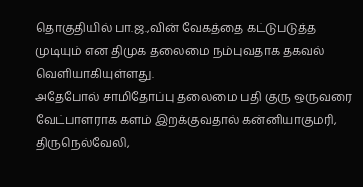தொகுதியில் பா.ஜ.,வின் வேகத்தை கட்டுபடுத்த முடியும் என திமுக தலைமை நம்புவதாக தகவல் வெளியாகியுள்ளது.
அதேபோல் சாமிதோப்பு தலைமை பதி குரு ஒருவரை வேட்பாளராக களம் இறக்குவதால் கன்னியாகுமரி, திருநெல்வேலி,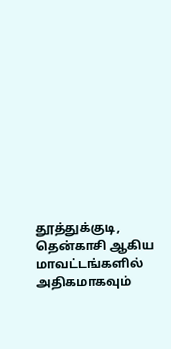தூத்துக்குடி, தென்காசி ஆகிய மாவட்டங்களில் அதிகமாகவும்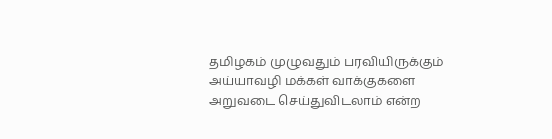தமிழகம் முழுவதும் பரவியிருக்கும் அய்யாவழி மக்கள் வாக்குகளை அறுவடை செய்துவிடலாம் என்ற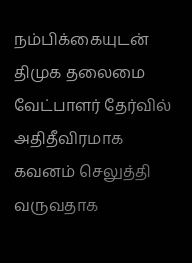நம்பிக்கையுடன் திமுக தலைமை வேட்பாளர் தேர்வில் அதிதீவிரமாக கவனம் செலுத்தி வருவதாக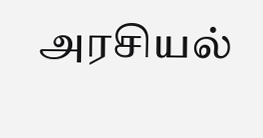அரசியல்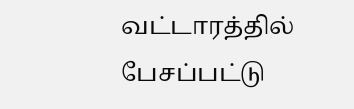வட்டாரத்தில் பேசப்பட்டு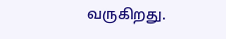வருகிறது.